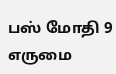பஸ் மோதி 9 எருமை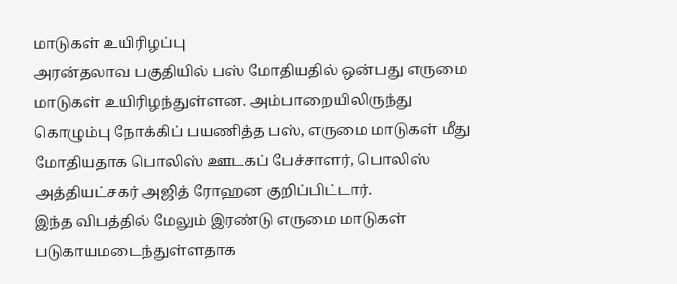மாடுகள் உயிரிழப்பு
அரன்தலாவ பகுதியில் பஸ் மோதியதில் ஒன்பது எருமை மாடுகள் உயிரிழந்துள்ளன. அம்பாறையிலிருந்து கொழும்பு நோக்கிப் பயணித்த பஸ், எருமை மாடுகள் மீது மோதியதாக பொலிஸ் ஊடகப் பேச்சாளர், பொலிஸ் அத்தியட்சகர் அஜித் ரோஹன குறிப்பிட்டார்.
இந்த விபத்தில் மேலும் இரண்டு எருமை மாடுகள் படுகாயமடைந்துள்ளதாக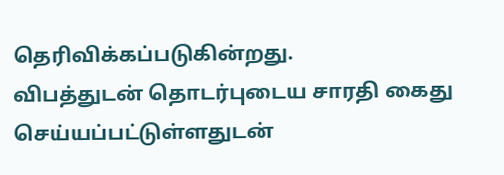தெரிவிக்கப்படுகின்றது.
விபத்துடன் தொடர்புடைய சாரதி கைது செய்யப்பட்டுள்ளதுடன்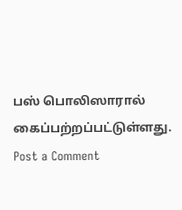பஸ் பொலிஸாரால் கைப்பற்றப்பட்டுள்ளது.
Post a Comment